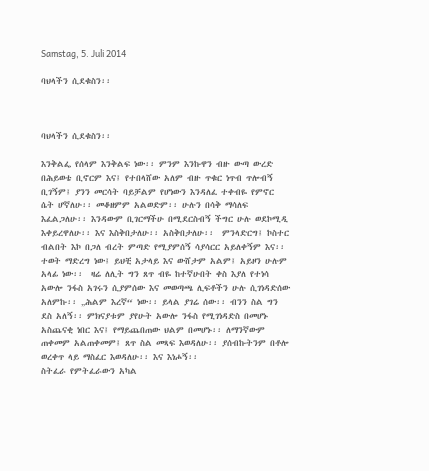Samstag, 5. Juli 2014

ባህላችን ሲደቁስን፡፡



ባህላችን ሲደቁስን፡፡

እንቅልፌ የሰላም እንቅልፍ ነው፡፡ ምንም እንኩዋን ብዙ ውጣ ውረድ በሕይወቴ ቢኖርም እና፤ የተበላሸው አለም ብዙ ጥቁር ነጥብ ጥሎብኝ ቢገኝም፤ ያንን መርሳት ባይቻልም የሆነውን እንዳለፈ ተቀብዬ የምኖር ሴት ሆኛለሁ፡፡ መቆዘምም አልወድም፡፡ ሁሉን በሳቅ ማሳለፍ እፈልጋለሁ፡፡ እንዳውም ቢገርማችሁ በሚደርስብኝ ችግር ሁሉ ወደኮሚዲ እቀይረዋለሁ፡፡ እና እስቅበታለሁ፡፡ አስቅበታለሁ፡፡  ምንላድርግ፤ ኮስተር ብልበት እኮ በጋለ ብረት ምጣድ የሚያምሰኝ ሳያሳርር አይለቀኝም እና፡፡ ተወት ማድረግ ነው፤ ይህቺ አታላይ እና ውሸታም አልም፤ አይዞን ሁሉም አላፊ ነው፡፡  ዛሬ ለሊት ግን ጸጥ ብዬ ከተኛሁበት ቀስ እያለ የተነሳ አውሎ ንፋስ አገሩን ሲያምሰው እና መወጣጫ ሊፍቶችን ሁሉ ሲገነዳድሰው አለምኩ፡፡ „ሕልም እረኛ“ ነው፡፡ ይላል ያገሬ ሰው፡፡ ብንን ስል ግን ደስ አለኝ፡፡ ምክናያቱም ያየሁት አውሎ ንፋስ የሚገነዳድስ በመሆኑ አስጨናቂ ነበር እና፤ የማይጨበጠው ህልም በመሆኑ፡፡ ለማንኛውም ጠቀመም አልጠቀመም፤ ጸጥ ስል መጻፍ እወዳለሁ፡፡ ያሰብኩትንም በቶሎ ወረቀጥ ላይ ማስፈር እወዳለሁ፡፡ እና እነሖኝ፡፡
ስትፈራ የምትፈራውን አካል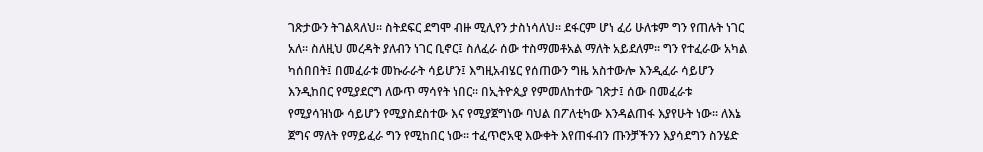ገጽታውን ትገልጻለህ፡፡ ስትደፍር ደግሞ ብዙ ሚሊየን ታስነሳለህ፡፡ ደፋርም ሆነ ፈሪ ሁለቱም ግን የጠሉት ነገር አለ፡፡ ስለዚህ መረዳት ያለብን ነገር ቢኖር፤ ስለፈራ ሰው ተስማመቶአል ማለት አይደለም፡፡ ግን የተፈራው አካል ካሰበበት፤ በመፈራቱ መኩራራት ሳይሆን፤ እግዚአብሄር የሰጠውን ግዜ አስተውሎ እንዲፈራ ሳይሆን እንዲከበር የሚያደርግ ለውጥ ማሳየት ነበር፡፡ በኢትዮጲያ የምመለከተው ገጽታ፤ ሰው በመፈራቱ የሚያሳዝነው ሳይሆን የሚያስደስተው እና የሚያጀግነው ባህል በፖለቲካው እንዳልጠፋ እያየሁት ነው፡፡ ለእኔ ጀግና ማለት የማይፈራ ግን የሚከበር ነው፡፡ ተፈጥሮአዊ እውቀት እየጠፋብን ጡንቻችንን እያሳደግን ስንሄድ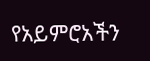የአይምሮአችን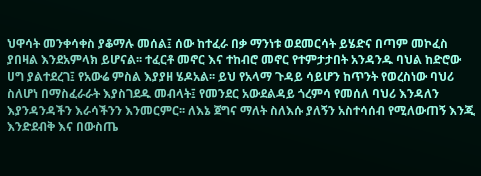ህዋሳት መንቀሳቀስ ያቆማሉ መሰል፤ ሰው ከተፈራ በቃ ማንነቱ ወደመርሳት ይሄድና በጣም መኮፈስ ያበዛል እንደአምላክ ይሆናል፡፡ ተፈርቶ መኖር እና ተከብሮ መኖር የተምታታበት አንዳንዱ ባህል ከድሮው ሀግ ያልተደረገ፤ የአውሬ ምስል እያያዘ ሄዶአል፡፡ ይህ የአላማ ጉዳይ ሳይሆን ከጥንት የወረስነው ባህሪ ስለሆነ በማስፈራራት እያስገደዱ መብላት፤ የመንደር አውደልዳይ ጎረምሳ የመሰለ ባህሪ እንዳለን እያንዳንዳችን እራሳችንን እንመርምር፡፡ ለእኔ ጀግና ማለት ስለእሱ ያለኝን አስተሳሰብ የሚለውጠኝ እንጂ እንድደብቅ እና በውስጤ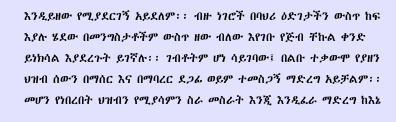እንዲይዘው የሚያደርገኝ አይደለም፡፡ ብዙ ነገሮች በባህሪ ዕድገታችን ውስጥ ከፍ እያሉ ሄደው በመንግስታቶችም ውስጥ ዘው ብለው እየገቡ የጅብ ቸኩል ቀንድ ይነክሳል እያደረጉት ይገኛሉ፡፡ ገብቶትም ሆነ ሳይገባው፤ በልቡ ተቃውሞ የያዘን ህዝብ ሰውን በማሰር እና በማባረር ደጋፊ ወይም ተመስጋኝ ማድረግ አይቻልም፡፡ መሆን የነበረበት ህዝብን የሚያሳምን ስራ መስራት እንጂ እንዲፈራ ማድረግ ከእኔ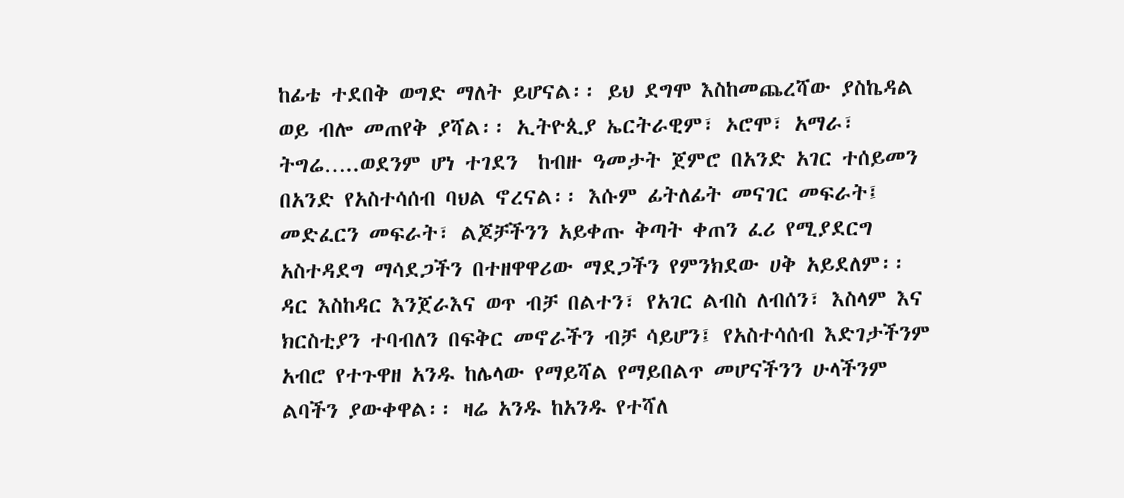ከፊቴ ተደበቅ ወግድ ማለት ይሆናል፡፡ ይህ ደግሞ እስከመጨረሻው ያስኬዳል ወይ ብሎ መጠየቅ ያሻል፡፡ ኢትዮጲያ ኤርትራዊም፣ ኦሮሞ፣ አማራ፣ ትግሬ…..ወደንም ሆነ ተገደን  ከብዙ ዓመታት ጀምሮ በአንድ አገር ተሰይመን በአንድ የአስተሳሰብ ባህል ኖረናል፡፡ እሱም ፊትለፊት መናገር መፍራት፤ መድፈርን መፍራት፣ ልጆቻችንን አይቀጡ ቅጣት ቀጠን ፈሪ የሚያደርግ አስተዳደግ ማሳደጋችን በተዘዋዋሪው ማደጋችን የምንክደው ሀቅ አይደለም፡፡ ዳር እስከዳር እንጀራእና ወጥ ብቻ በልተን፣ የአገር ልብስ ለብሰን፣ እስላም እና ክርስቲያን ተባብለን በፍቅር መኖራችን ብቻ ሳይሆን፤ የአስተሳሰብ እድገታችንም አብሮ የተጉዋዘ አንዱ ከሌላው የማይሻል የማይበልጥ መሆናችንን ሁላችንም ልባችን ያውቀዋል፡፡ ዛሬ አንዱ ከአንዱ የተሻለ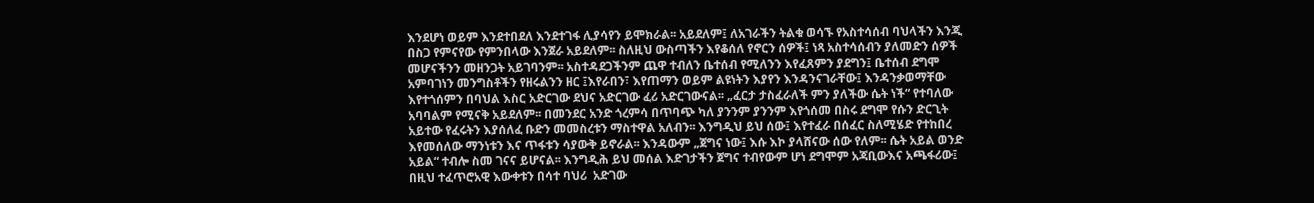እንደሆነ ወይም እንደተበደለ እንደተገፋ ሊያሳየን ይሞክራል፡፡ አይደለም፤ ለአገራችን ትልቁ ወሳኙ የአስተሳሰብ ባህላችን እንጂ በስጋ የምናየው የምንበላው እንጀራ አይደለም፡፡ ስለዚህ ውስጣችን እየቆሰለ የኖርን ሰዎች፤ ነጻ አስተሳሰብን ያለመድን ሰዎች መሆናችንን መዘንጋት አይገባንም፡፡ አስተዳደጋችንም ጨዋ ተብለን ቤተሰብ የሚለንን እየፈጸምን ያደግን፤ ቤተሰብ ደግሞ አምባገነን መንግስቶችን የዘሩልንን ዘር ፤እየራበን፣ እየጠማን ወይም ልዩነትን እያየን እንዳንናገራቸው፤ እንዳንቃወማቸው እየተጎሰምን በባህል እስር አድርገው ደህና አድርገው ፈሪ አድርገውናል፡፡ „ፈርታ ታስፈራለች ምን ያለችው ሴት ነች“ የተባለው አባባልም የሚናቅ አይደለም፡፡ በመንደር አንድ ጎረምሳ በጥባጭ ካለ ያንንም ያንንም እየጎሰመ በስሩ ደግሞ የሱን ድርጊት አይተው የፈሩትን እያሰለፈ ቡድን መመስረቱን ማስተዋል አለብን፡፡ እንግዲህ ይህ ሰው፤ እየተፈራ በሰፈር ስለሚሄድ የተከበረ እየመሰለው ማንነቱን እና ጥፋቱን ሳያውቅ ይኖራል፡፡ እንዳውም „ጀግና ነው፤ እሱ እኮ ያላሸናው ሰው የለም፡፡ ሴት አይል ወንድ አይል“ ተብሎ ስመ ገናና ይሆናል፡፡ እንግዲሕ ይህ መሰል እድገታችን ጀግና ተብየውም ሆነ ደግሞም አጃቢውእና አጫፋሪው፤ በዚህ ተፈጥሮአዊ እውቀቱን በሳተ ባህሪ  አድገው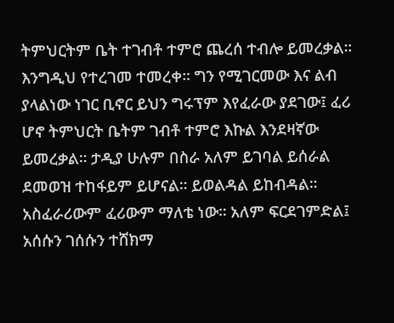ትምህርትም ቤት ተገብቶ ተምሮ ጨረሰ ተብሎ ይመረቃል፡፡ እንግዲህ የተረገመ ተመረቀ፡፡ ግን የሚገርመው እና ልብ ያላልነው ነገር ቢኖር ይህን ግሩፕም እየፈራው ያደገው፤ ፈሪ ሆኖ ትምህርት ቤትም ገብቶ ተምሮ እኩል እንደዛኛው ይመረቃል፡፡ ታዲያ ሁሉም በስራ አለም ይገባል ይሰራል ደመወዝ ተከፋይም ይሆናል፡፡ ይወልዳል ይከብዳል፡፡ አስፈራሪውም ፈሪውም ማለቴ ነው፡፡ አለም ፍርደገምድል፤ አሰሱን ገሰሱን ተሸክማ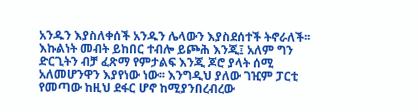አንዱን እያስለቀሰች አንዱን ሌላውን እያስደሰተች ትኖራለች፡፡ እኩልነት መብት ይከበር ተብሎ ይጮሕ እንጂ፤ አለም ግን ድርጊትን ብቻ ፈጽማ የምታልፍ እንጂ ጆሮ ያላት ሰሚ አለመሆንዋን እያየነው ነው፡፡ እንግዲህ ያለው ገዢም ፓርቲ የመጣው ከዚህ ደፋር ሆኖ ከሚያንበረብረው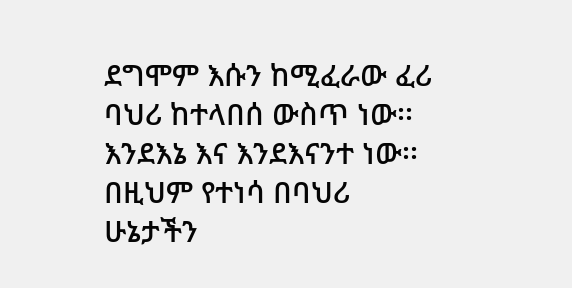ደግሞም እሱን ከሚፈራው ፈሪ ባህሪ ከተላበሰ ውስጥ ነው፡፡  እንደእኔ እና እንደእናንተ ነው፡፡ በዚህም የተነሳ በባህሪ ሁኔታችን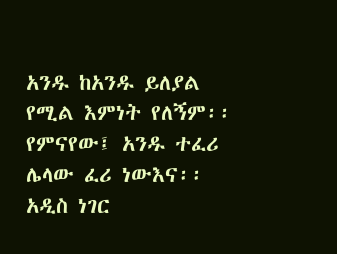አንዱ ከአንዱ ይለያል የሚል እምነት የለኝም፡፡ የምናየው፤ አንዱ ተፈሪ ሌላው ፈሪ ነውእና፡፡ አዲስ ነገር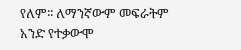የለም፡፡ ለማንኛውም መፍራትም አንድ የተቃውሞ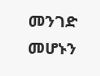መንገድ መሆኑን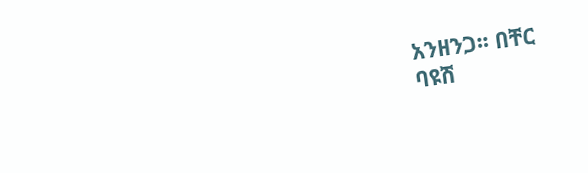አንዘንጋ፡፡ በቸር
ባዩሽ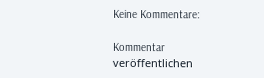Keine Kommentare:

Kommentar veröffentlichen